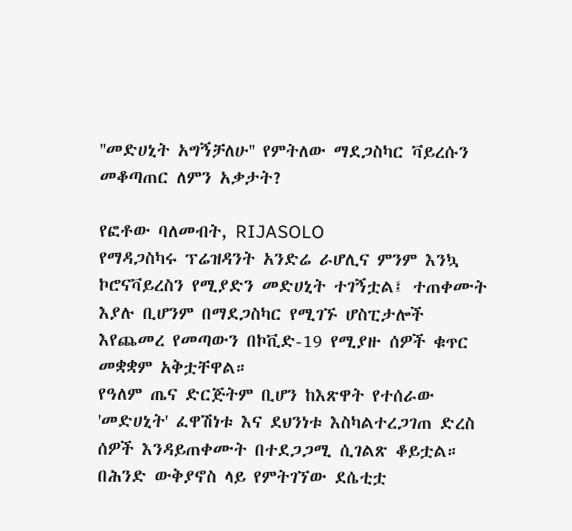''መድሀኒት አግኝቻለሁ'' የምትለው ማደጋስካር ቫይረሱን መቆጣጠር ለምን አቃታት?

የፎቶው ባለመብት, RIJASOLO
የማዳጋስካሩ ፕሬዝዳንት አንድሬ ራሆሊና ምንም እንኳ ኮሮናቫይረስን የሚያድን መድሀኒት ተገኝቷል፤ ተጠቀሙት እያሉ ቢሆንም በማደጋስካር የሚገኙ ሆስፒታሎች እየጨመረ የመጣውን በኮቪድ-19 የሚያዙ ሰዎች ቁጥር መቋቋም አቅቷቸዋል።
የዓለም ጤና ድርጅትም ቢሆን ከእጽዋት የተሰራው 'መድሀኒት' ፈዋሽነቱ እና ደህንነቱ እስካልተረጋገጠ ድረስ ሰዎች እንዳይጠቀሙት በተደጋጋሚ ሲገልጽ ቆይቷል።
በሕንድ ውቅያኖስ ላይ የምትገኘው ደሴቲቷ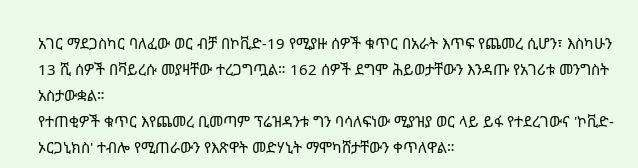አገር ማደጋስካር ባለፈው ወር ብቻ በኮቪድ-19 የሚያዙ ሰዎች ቁጥር በአራት እጥፍ የጨመረ ሲሆን፣ እስካሁን 13 ሺ ሰዎች በቫይረሱ መያዛቸው ተረጋግጧል። 162 ሰዎች ደግሞ ሕይወታቸውን እንዳጡ የአገሪቱ መንግስት አስታውቋል።
የተጠቂዎች ቁጥር እየጨመረ ቢመጣም ፕሬዝዳንቱ ግን ባሳለፍነው ሚያዝያ ወር ላይ ይፋ የተደረገውና 'ኮቪድ- ኦርጋኒክስ' ተብሎ የሚጠራውን የእጽዋት መድሃኒት ማሞካሸታቸውን ቀጥለዋል።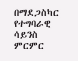በማደጋስካር የተግባራዊ ሳይንስ ምርምር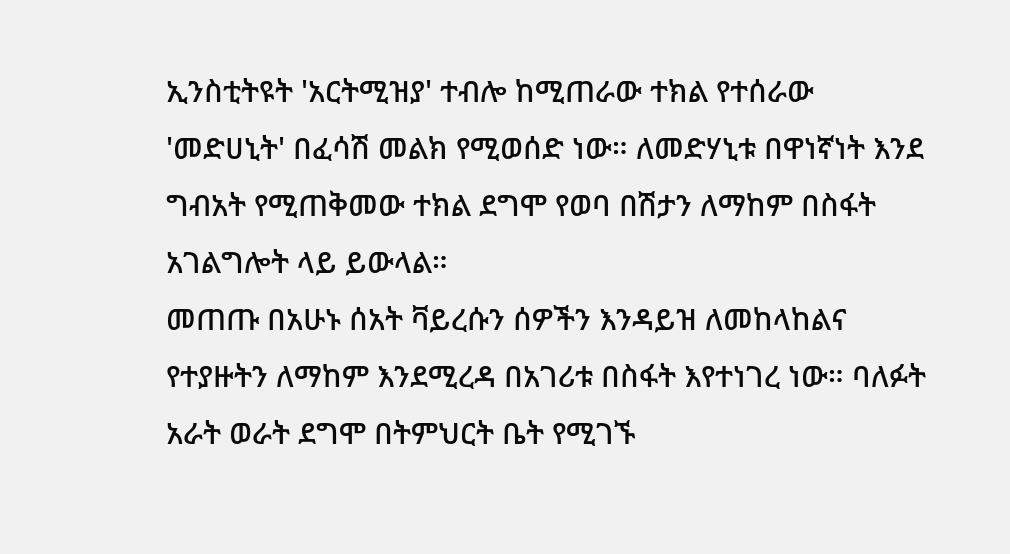ኢንስቲትዩት 'አርትሚዝያ' ተብሎ ከሚጠራው ተክል የተሰራው 'መድሀኒት' በፈሳሽ መልክ የሚወሰድ ነው። ለመድሃኒቱ በዋነኛነት እንደ ግብአት የሚጠቅመው ተክል ደግሞ የወባ በሽታን ለማከም በስፋት አገልግሎት ላይ ይውላል።
መጠጡ በአሁኑ ሰአት ቫይረሱን ሰዎችን እንዳይዝ ለመከላከልና የተያዙትን ለማከም እንደሚረዳ በአገሪቱ በስፋት እየተነገረ ነው። ባለፉት አራት ወራት ደግሞ በትምህርት ቤት የሚገኙ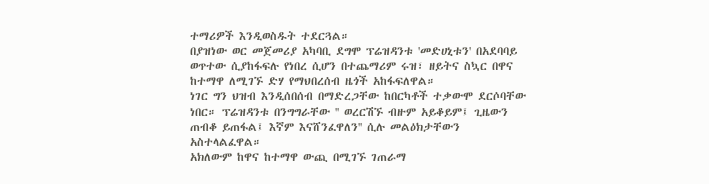ተማሪዎች እንዲወስዱት ተደርጓል።
በያዝነው ወር መጀመሪያ አካባቢ ደግሞ ፕሬዝዳንቱ 'መድሀኒቱን' በአደባባይ ወጥተው ሲያከፋፍሉ የነበረ ሲሆን በተጨማሪም ሩዝ፣ ዘይትና ስኳር በዋና ከተማዋ ለሚገኙ ድሃ የማህበረሰብ ዜጎች አከፋፍለዋል።
ነገር ግን ህዝብ እንዲሰበሰብ በማድረጋቸው ከበርካቶች ተቃውሞ ደርሶባቸው ነበር። ፕሬዝዳንቱ በንግግራቸው '' ወረርሽኙ ብዙም አይቆይም፤ ጊዜውን ጠብቆ ይጠፋል፤ እኛም እናሸንፈዋለን'' ሲሉ መልዕክታቸውን አስተላልፈዋል።
አክለውም ከዋና ከተማዋ ውጪ በሚገኙ ገጠራማ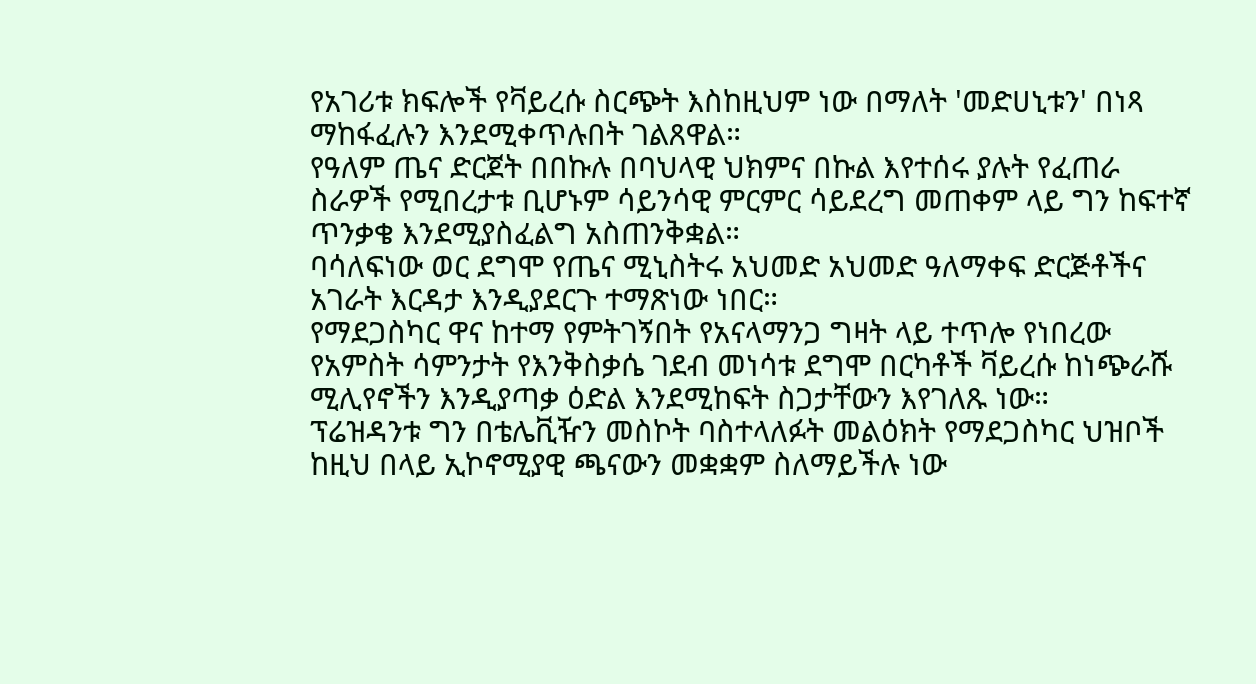የአገሪቱ ክፍሎች የቫይረሱ ስርጭት እስከዚህም ነው በማለት 'መድሀኒቱን' በነጻ ማከፋፈሉን እንደሚቀጥሉበት ገልጸዋል።
የዓለም ጤና ድርጀት በበኩሉ በባህላዊ ህክምና በኩል እየተሰሩ ያሉት የፈጠራ ስራዎች የሚበረታቱ ቢሆኑም ሳይንሳዊ ምርምር ሳይደረግ መጠቀም ላይ ግን ከፍተኛ ጥንቃቄ እንደሚያስፈልግ አስጠንቅቋል።
ባሳለፍነው ወር ደግሞ የጤና ሚኒስትሩ አህመድ አህመድ ዓለማቀፍ ድርጅቶችና አገራት እርዳታ እንዲያደርጉ ተማጽነው ነበር።
የማደጋስካር ዋና ከተማ የምትገኝበት የአናላማንጋ ግዛት ላይ ተጥሎ የነበረው የአምስት ሳምንታት የእንቅስቃሴ ገደብ መነሳቱ ደግሞ በርካቶች ቫይረሱ ከነጭራሹ ሚሊየኖችን እንዲያጣቃ ዕድል እንደሚከፍት ስጋታቸውን እየገለጹ ነው።
ፕሬዝዳንቱ ግን በቴሌቪዥን መስኮት ባስተላለፉት መልዕክት የማደጋስካር ህዝቦች ከዚህ በላይ ኢኮኖሚያዊ ጫናውን መቋቋም ስለማይችሉ ነው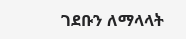ገደቡን ለማላላት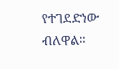የተገደድነው ብለዋል።